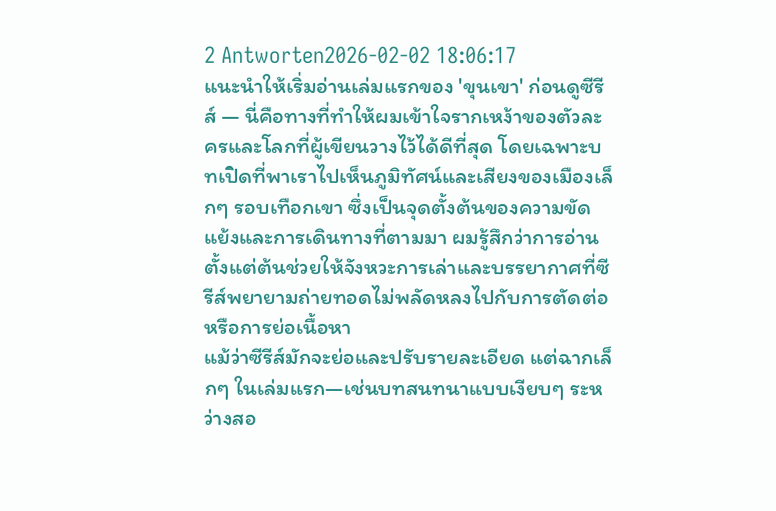2 Antworten2026-02-02 18:06:17
แนะนำให้เริ่มอ่านเล่มแรกของ 'ขุนเขา' ก่อนดูซีรีส์ — นี่คือทางที่ทำให้ผมเข้าใจรากเหง้าของตัวละครและโลกที่ผู้เขียนวางไว้ได้ดีที่สุด โดยเฉพาะบทเปิดที่พาเราไปเห็นภูมิทัศน์และเสียงของเมืองเล็กๆ รอบเทือกเขา ซึ่งเป็นจุดตั้งต้นของความขัดแย้งและการเดินทางที่ตามมา ผมรู้สึกว่าการอ่านตั้งแต่ต้นช่วยให้จังหวะการเล่าและบรรยากาศที่ซีรีส์พยายามถ่ายทอดไม่พลัดหลงไปกับการตัดต่อหรือการย่อเนื้อหา
แม้ว่าซีรีส์มักจะย่อและปรับรายละเอียด แต่ฉากเล็กๆ ในเล่มแรก—เช่นบทสนทนาแบบเงียบๆ ระหว่างสอ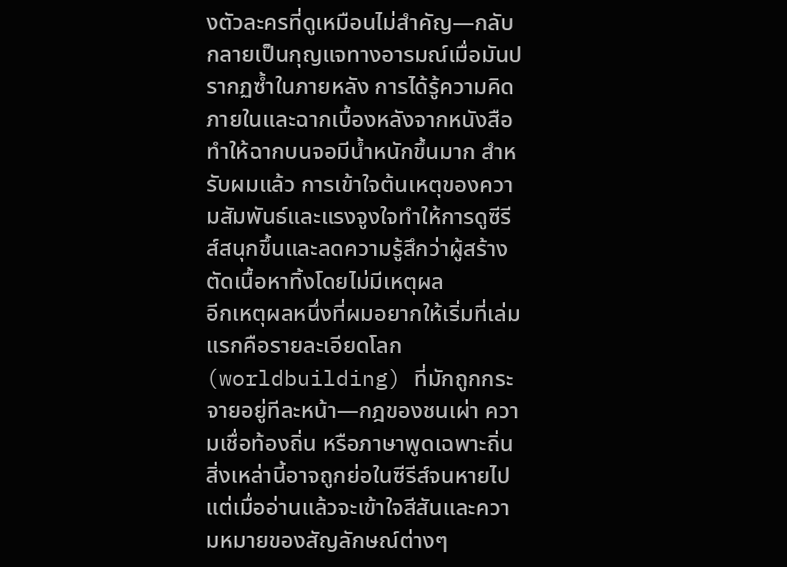งตัวละครที่ดูเหมือนไม่สำคัญ—กลับกลายเป็นกุญแจทางอารมณ์เมื่อมันปรากฏซ้ำในภายหลัง การได้รู้ความคิดภายในและฉากเบื้องหลังจากหนังสือทำให้ฉากบนจอมีน้ำหนักขึ้นมาก สำหรับผมแล้ว การเข้าใจต้นเหตุของความสัมพันธ์และแรงจูงใจทำให้การดูซีรีส์สนุกขึ้นและลดความรู้สึกว่าผู้สร้างตัดเนื้อหาทิ้งโดยไม่มีเหตุผล
อีกเหตุผลหนึ่งที่ผมอยากให้เริ่มที่เล่มแรกคือรายละเอียดโลก (worldbuilding) ที่มักถูกกระจายอยู่ทีละหน้า—กฎของชนเผ่า ความเชื่อท้องถิ่น หรือภาษาพูดเฉพาะถิ่น สิ่งเหล่านี้อาจถูกย่อในซีรีส์จนหายไป แต่เมื่ออ่านแล้วจะเข้าใจสีสันและความหมายของสัญลักษณ์ต่างๆ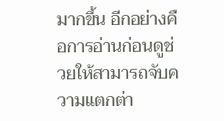มากขึ้น อีกอย่างคือการอ่านก่อนดูช่วยให้สามารถจับความแตกต่า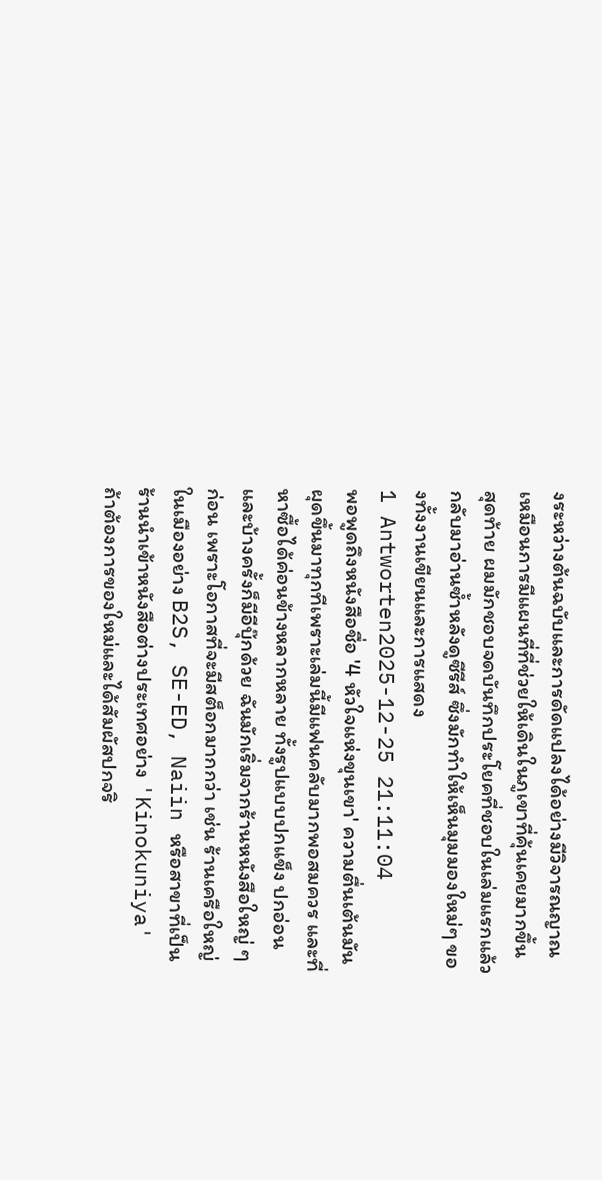งระหว่างต้นฉบับและการดัดแปลงได้อย่างมีวิจารณญาณ เหมือนการมีแผนที่ที่ช่วยให้เดินในภูเขาที่คุ้นเคยมากขึ้น สุดท้าย ผมมักชอบจดบันทึกประโยคที่ชอบในเล่มแรกแล้วกลับมาอ่านซ้ำหลังดูซีรีส์ ซึ่งมักทำให้เห็นมุมมองใหม่ๆ ของทั้งงานเขียนและการแสดง
1 Antworten2025-12-25 21:11:04
พอพูดถึงหนังสือชื่อ '4 หัวใจแห่งขุนเขา' ความตื่นเต้นมันผุดขึ้นมาทุกทีเพราะเล่มนี้มีแฟนคลับมากพอสมควร และที่หาซื้อได้ค่อนข้างหลากหลาย ทั้งรูปแบบปกแข็ง ปกอ่อน และบ้างครั้งก็มีอีบุ๊กด้วย ฉันมักเริ่มจากร้านหนังสือใหญ่ ๆ ก่อน เพราะโอกาสที่จะมีสต็อกมากกว่า เช่น ร้านเครือใหญ่ในเมืองอย่าง B2S, SE-ED, Naiin หรือสาขาที่เป็นร้านนำเข้าหนังสือต่างประเทศอย่าง 'Kinokuniya' ถ้าต้องการของใหม่และได้สัมผัสปกจริ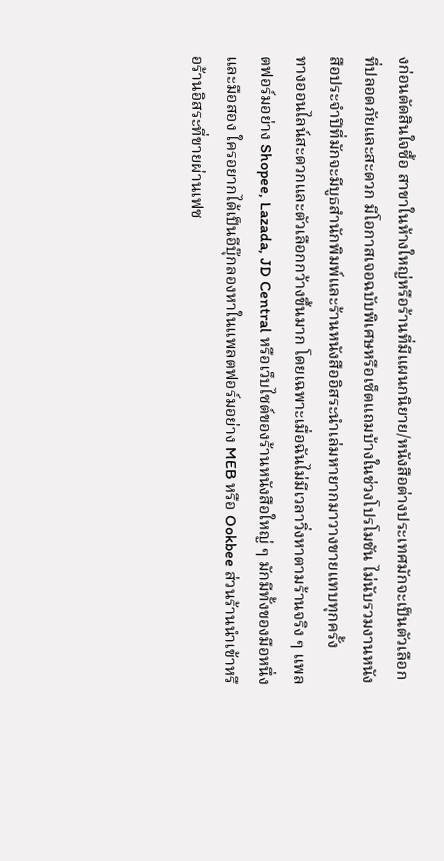งก่อนตัดสินใจซื้อ สาขาในห้างใหญ่หรือร้านที่มีแผนกนิยาย/หนังสือต่างประเทศมักจะเป็นตัวเลือกที่ปลอดภัยและสะดวก มีโอกาสเจอฉบับพิเศษหรือเซ็ตแถมบ้างในช่วงโปรโมชัน ไม่นับรวมงานหนังสือประจำปีที่มักจะมีบูธสำนักพิมพ์และร้านหนังสืออิสระนำเล่มหายากมาวางขายแทบทุกครั้ง
ทางออนไลน์สะดวกและตัวเลือกกว้างขึ้นมาก โดยเฉพาะเมื่อฉันไม่มีเวลาวิ่งหาตามร้านจริง ๆ แพลตฟอร์มอย่าง Shopee, Lazada, JD Central หรือเว็บไซต์ของร้านหนังสือใหญ่ ๆ มักมีทั้งของมือหนึ่งและมือสอง ใครอยากได้เป็นอีบุ๊กลองหาในแพลตฟอร์มอย่าง MEB หรือ Ookbee ส่วนร้านนำเข้าหรือร้านอิสระที่ขายผ่านเฟซ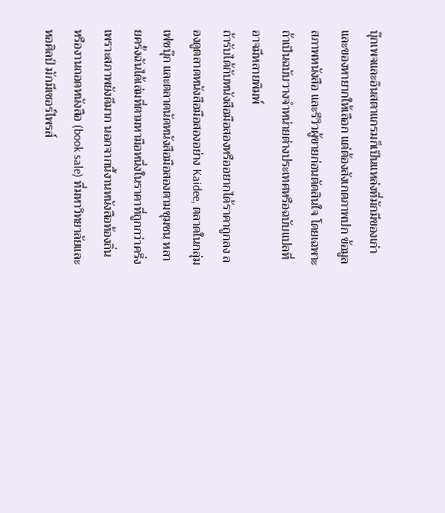บุ๊กเพจและอินสตาแกรมก็เป็นแหล่งที่มักมีของเก่าและของหายากให้เลือก แต่ต้องสังเกตภาพปก ข้อมูลสภาพหนังสือ และรีวิวผู้ขายก่อนตัดสินใจ โดยเฉพาะถ้าเป็นฉบับวางจำหน่ายต่างประเทศหรือฉบับแปลที่อาจมีหลายพิมพ์
ถ้ารับได้กับหนังสือมือสองหรืออยากได้ราคาถูกลง ลองดูตลาดหนังสือมือสองอย่าง Kaidee, ตลาดในกลุ่มเฟซบุ๊ก และตลาดนัดหนังสือมือสองตามชุมชน หลายครั้งฉันได้เล่มที่ตามหามือหนึ่งในราคาที่ถูกกว่าครึ่งเพราะสภาพยังดีมาก นอกจากนี้งานหนังสือท้องถิ่น หรืองานถอดหนังสือ (book sale) ที่มหาวิทยาลัยและหอศิลป์ มักมีเซอร์ไพรส์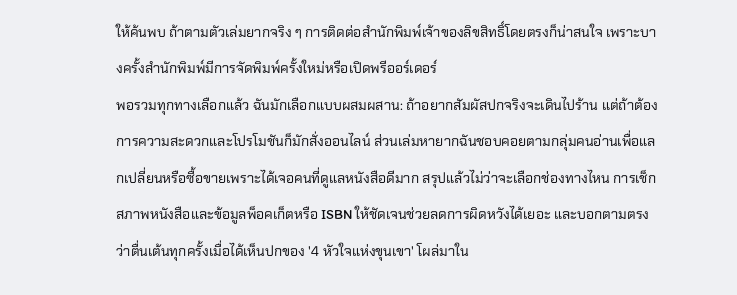ให้ค้นพบ ถ้าตามตัวเล่มยากจริง ๆ การติดต่อสำนักพิมพ์เจ้าของลิขสิทธิ์โดยตรงก็น่าสนใจ เพราะบางครั้งสำนักพิมพ์มีการจัดพิมพ์ครั้งใหม่หรือเปิดพรีออร์เดอร์
พอรวมทุกทางเลือกแล้ว ฉันมักเลือกแบบผสมผสาน: ถ้าอยากสัมผัสปกจริงจะเดินไปร้าน แต่ถ้าต้องการความสะดวกและโปรโมชันก็มักสั่งออนไลน์ ส่วนเล่มหายากฉันชอบคอยตามกลุ่มคนอ่านเพื่อแลกเปลี่ยนหรือซื้อขายเพราะได้เจอคนที่ดูแลหนังสือดีมาก สรุปแล้วไม่ว่าจะเลือกช่องทางไหน การเช็กสภาพหนังสือและข้อมูลพ็อคเก็ตหรือ ISBN ให้ชัดเจนช่วยลดการผิดหวังได้เยอะ และบอกตามตรงว่าตื่นเต้นทุกครั้งเมื่อได้เห็นปกของ '4 หัวใจแห่งขุนเขา' โผล่มาใน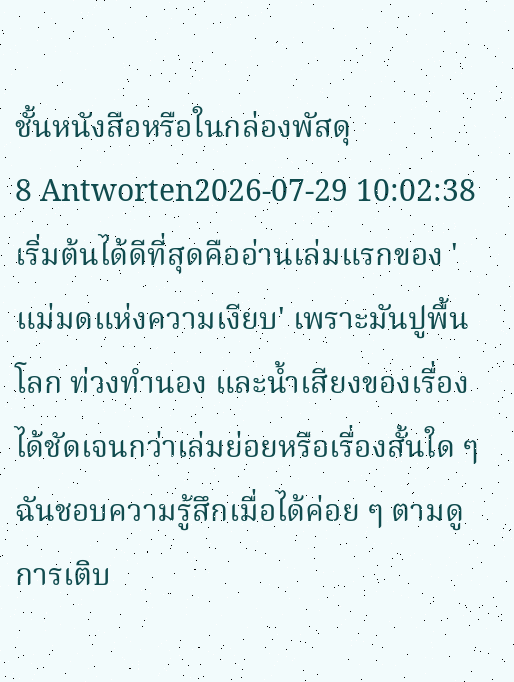ชั้นหนังสือหรือในกล่องพัสดุ
8 Antworten2026-07-29 10:02:38
เริ่มต้นได้ดีที่สุดคืออ่านเล่มแรกของ 'แม่มดแห่งความเงียบ' เพราะมันปูพื้นโลก ท่วงทำนอง และน้ำเสียงของเรื่องได้ชัดเจนกว่าเล่มย่อยหรือเรื่องสั้นใด ๆ
ฉันชอบความรู้สึกเมื่อได้ค่อย ๆ ตามดูการเติบ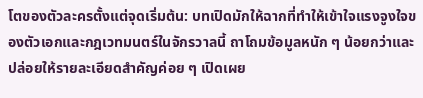โตของตัวละครตั้งแต่จุดเริ่มต้น: บทเปิดมักให้ฉากที่ทำให้เข้าใจแรงจูงใจของตัวเอกและกฎเวทมนตร์ในจักรวาลนี้ ถาโถมข้อมูลหนัก ๆ น้อยกว่าและปล่อยให้รายละเอียดสำคัญค่อย ๆ เปิดเผย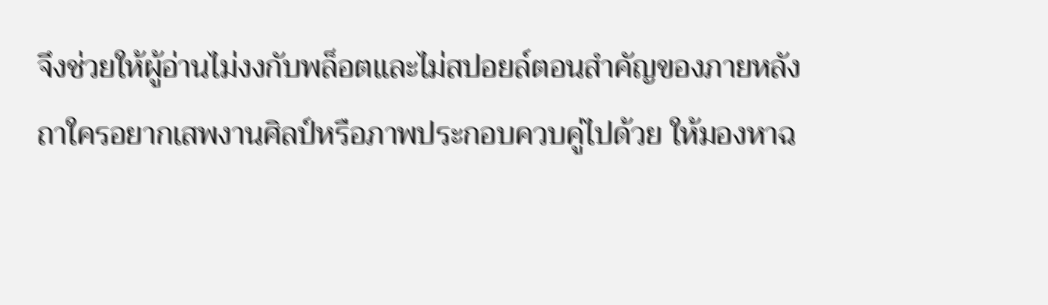จึงช่วยให้ผู้อ่านไม่งงกับพล็อตและไม่สปอยล์ตอนสำคัญของภายหลัง
ถาใครอยากเสพงานศิลป์หรือภาพประกอบควบคู่ไปด้วย ให้มองหาฉ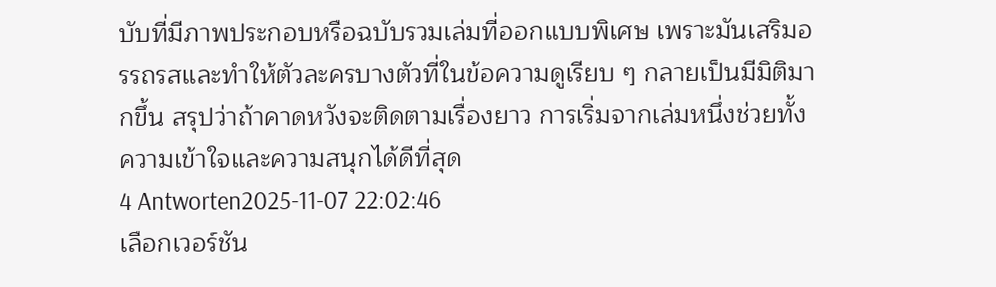บับที่มีภาพประกอบหรือฉบับรวมเล่มที่ออกแบบพิเศษ เพราะมันเสริมอรรถรสและทำให้ตัวละครบางตัวที่ในข้อความดูเรียบ ๆ กลายเป็นมีมิติมากขึ้น สรุปว่าถ้าคาดหวังจะติดตามเรื่องยาว การเริ่มจากเล่มหนึ่งช่วยทั้งความเข้าใจและความสนุกได้ดีที่สุด
4 Antworten2025-11-07 22:02:46
เลือกเวอร์ชัน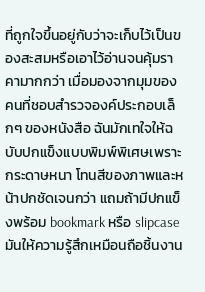ที่ถูกใจขึ้นอยู่กับว่าจะเก็บไว้เป็นของสะสมหรือเอาไว้อ่านจนคุ้มราคามากกว่า เมื่อมองจากมุมของคนที่ชอบสำรวจองค์ประกอบเล็กๆ ของหนังสือ ฉันมักเทใจให้ฉบับปกแข็งแบบพิมพ์พิเศษเพราะกระดาษหนา โทนสีของภาพและหน้าปกชัดเจนกว่า แถมถ้ามีปกแข็งพร้อม bookmark หรือ slipcase มันให้ความรู้สึกเหมือนถือชิ้นงาน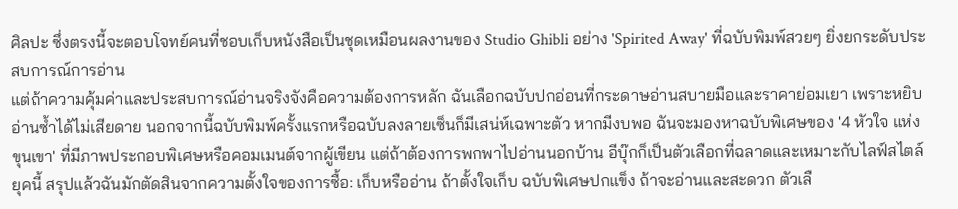ศิลปะ ซึ่งตรงนี้จะตอบโจทย์คนที่ชอบเก็บหนังสือเป็นชุดเหมือนผลงานของ Studio Ghibli อย่าง 'Spirited Away' ที่ฉบับพิมพ์สวยๆ ยิ่งยกระดับประสบการณ์การอ่าน
แต่ถ้าความคุ้มค่าและประสบการณ์อ่านจริงจังคือความต้องการหลัก ฉันเลือกฉบับปกอ่อนที่กระดาษอ่านสบายมือและราคาย่อมเยา เพราะหยิบอ่านซ้ำได้ไม่เสียดาย นอกจากนี้ฉบับพิมพ์ครั้งแรกหรือฉบับลงลายเซ็นก็มีเสน่ห์เฉพาะตัว หากมีงบพอ ฉันจะมองหาฉบับพิเศษของ '4 หัวใจ แห่ง ขุนเขา' ที่มีภาพประกอบพิเศษหรือคอมเมนต์จากผู้เขียน แต่ถ้าต้องการพกพาไปอ่านนอกบ้าน อีบุ๊กก็เป็นตัวเลือกที่ฉลาดและเหมาะกับไลฟ์สไตล์ยุคนี้ สรุปแล้วฉันมักตัดสินจากความตั้งใจของการซื้อ: เก็บหรืออ่าน ถ้าตั้งใจเก็บ ฉบับพิเศษปกแข็ง ถ้าจะอ่านและสะดวก ตัวเลื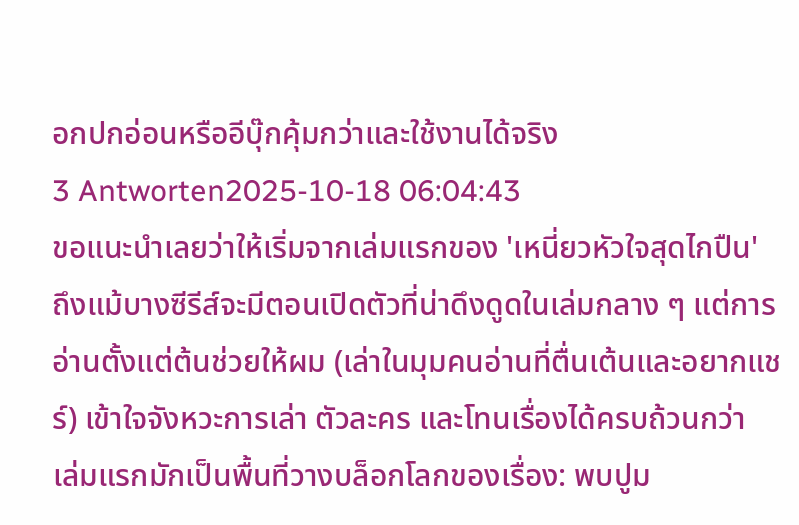อกปกอ่อนหรืออีบุ๊กคุ้มกว่าและใช้งานได้จริง
3 Antworten2025-10-18 06:04:43
ขอแนะนำเลยว่าให้เริ่มจากเล่มแรกของ 'เหนี่ยวหัวใจสุดไกปืน' ถึงแม้บางซีรีส์จะมีตอนเปิดตัวที่น่าดึงดูดในเล่มกลาง ๆ แต่การอ่านตั้งแต่ต้นช่วยให้ผม (เล่าในมุมคนอ่านที่ตื่นเต้นและอยากแชร์) เข้าใจจังหวะการเล่า ตัวละคร และโทนเรื่องได้ครบถ้วนกว่า
เล่มแรกมักเป็นพื้นที่วางบล็อกโลกของเรื่อง: พบปูม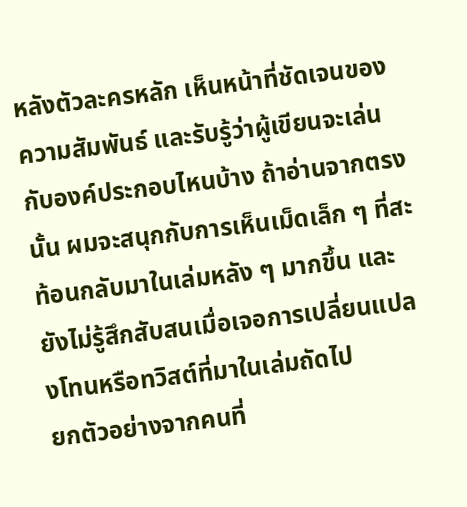หลังตัวละครหลัก เห็นหน้าที่ชัดเจนของความสัมพันธ์ และรับรู้ว่าผู้เขียนจะเล่นกับองค์ประกอบไหนบ้าง ถ้าอ่านจากตรงนั้น ผมจะสนุกกับการเห็นเม็ดเล็ก ๆ ที่สะท้อนกลับมาในเล่มหลัง ๆ มากขึ้น และยังไม่รู้สึกสับสนเมื่อเจอการเปลี่ยนแปลงโทนหรือทวิสต์ที่มาในเล่มถัดไป
ยกตัวอย่างจากคนที่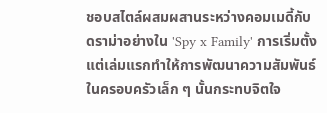ชอบสไตล์ผสมผสานระหว่างคอมเมดี้กับดราม่าอย่างใน 'Spy x Family' การเริ่มตั้งแต่เล่มแรกทำให้การพัฒนาความสัมพันธ์ในครอบครัวเล็ก ๆ นั้นกระทบจิตใจ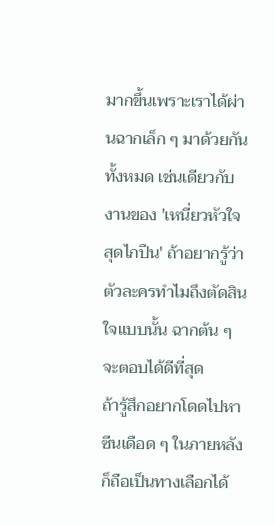มากขึ้นเพราะเราได้ผ่านฉากเล็ก ๆ มาด้วยกันทั้งหมด เช่นเดียวกับงานของ 'เหนี่ยวหัวใจสุดไกปืน' ถ้าอยากรู้ว่าตัวละครทำไมถึงตัดสินใจแบบนั้น ฉากต้น ๆ จะตอบได้ดีที่สุด
ถ้ารู้สึกอยากโดดไปหาซีนเดือด ๆ ในภายหลัง ก็ถือเป็นทางเลือกได้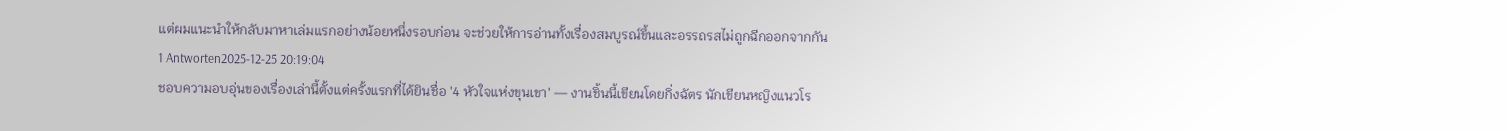แต่ผมแนะนำให้กลับมาหาเล่มแรกอย่างน้อยหนึ่งรอบก่อน จะช่วยให้การอ่านทั้งเรื่องสมบูรณ์ขึ้นและอรรถรสไม่ถูกฉีกออกจากกัน
1 Antworten2025-12-25 20:19:04
ชอบความอบอุ่นของเรื่องเล่านี้ตั้งแต่ครั้งแรกที่ได้ยินชื่อ '4 หัวใจแห่งขุนเขา' — งานชิ้นนี้เขียนโดยกิ่งฉัตร นักเขียนหญิงแนวโร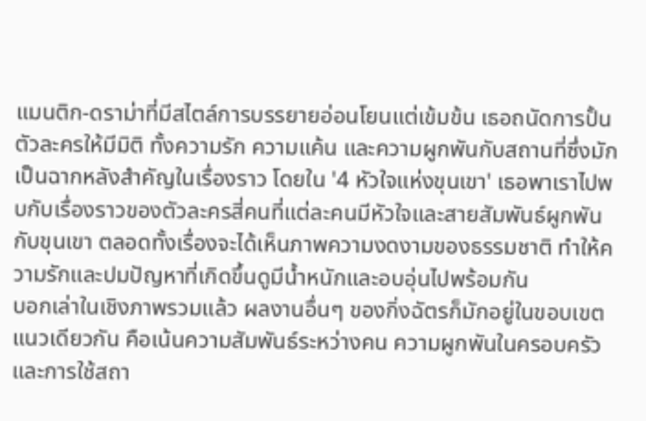แมนติก-ดราม่าที่มีสไตล์การบรรยายอ่อนโยนแต่เข้มข้น เธอถนัดการปั้นตัวละครให้มีมิติ ทั้งความรัก ความแค้น และความผูกพันกับสถานที่ซึ่งมักเป็นฉากหลังสำคัญในเรื่องราว โดยใน '4 หัวใจแห่งขุนเขา' เธอพาเราไปพบกับเรื่องราวของตัวละครสี่คนที่แต่ละคนมีหัวใจและสายสัมพันธ์ผูกพันกับขุนเขา ตลอดทั้งเรื่องจะได้เห็นภาพความงดงามของธรรมชาติ ทำให้ความรักและปมปัญหาที่เกิดขึ้นดูมีน้ำหนักและอบอุ่นไปพร้อมกัน
บอกเล่าในเชิงภาพรวมแล้ว ผลงานอื่นๆ ของกิ่งฉัตรก็มักอยู่ในขอบเขตแนวเดียวกัน คือเน้นความสัมพันธ์ระหว่างคน ความผูกพันในครอบครัว และการใช้สถา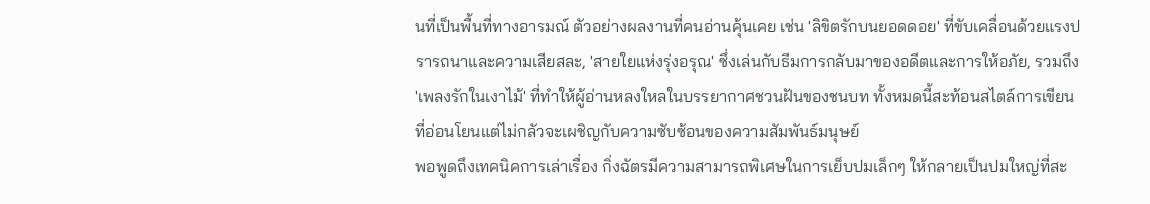นที่เป็นพื้นที่ทางอารมณ์ ตัวอย่างผลงานที่คนอ่านคุ้นเคย เช่น 'ลิขิตรักบนยอดดอย' ที่ขับเคลื่อนด้วยแรงปรารถนาและความเสียสละ, 'สายใยแห่งรุ่งอรุณ' ซึ่งเล่นกับธีมการกลับมาของอดีตและการให้อภัย, รวมถึง 'เพลงรักในเงาไม้' ที่ทำให้ผู้อ่านหลงใหลในบรรยากาศชวนฝันของชนบท ทั้งหมดนี้สะท้อนสไตล์การเขียนที่อ่อนโยนแต่ไม่กลัวจะเผชิญกับความซับซ้อนของความสัมพันธ์มนุษย์
พอพูดถึงเทคนิคการเล่าเรื่อง กิ่งฉัตรมีความสามารถพิเศษในการเย็บปมเล็กๆ ให้กลายเป็นปมใหญ่ที่สะ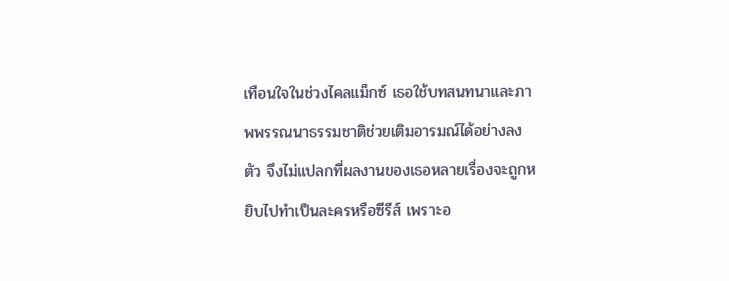เทือนใจในช่วงไคลแม็กซ์ เธอใช้บทสนทนาและภาพพรรณนาธรรมชาติช่วยเติมอารมณ์ได้อย่างลงตัว จึงไม่แปลกที่ผลงานของเธอหลายเรื่องจะถูกหยิบไปทำเป็นละครหรือซีรีส์ เพราะอ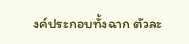งค์ประกอบทั้งฉาก ตัวละ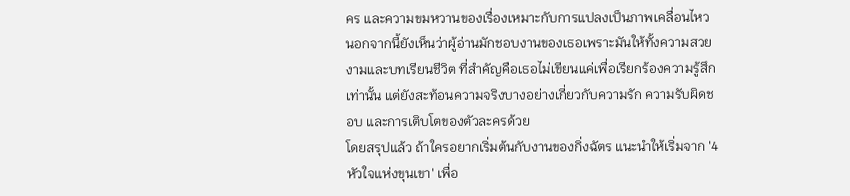คร และความขมหวานของเรื่องเหมาะกับการแปลงเป็นภาพเคลื่อนไหว นอกจากนี้ยังเห็นว่าผู้อ่านมักชอบงานของเธอเพราะมันให้ทั้งความสวยงามและบทเรียนชีวิต ที่สำคัญคือเธอไม่เขียนแค่เพื่อเรียกร้องความรู้สึกเท่านั้น แต่ยังสะท้อนความจริงบางอย่างเกี่ยวกับความรัก ความรับผิดชอบ และการเติบโตของตัวละครด้วย
โดยสรุปแล้ว ถ้าใครอยากเริ่มต้นกับงานของกิ่งฉัตร แนะนำให้เริ่มจาก '4 หัวใจแห่งขุนเขา' เพื่อ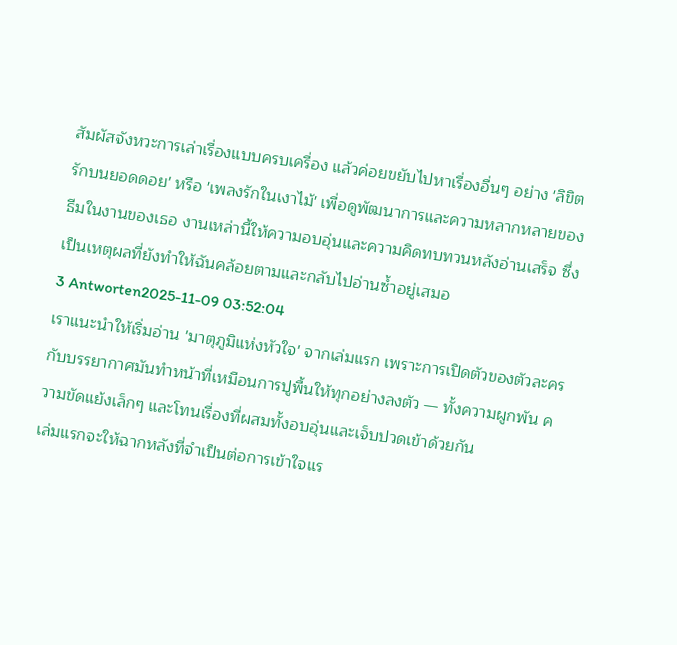สัมผัสจังหวะการเล่าเรื่องแบบครบเครื่อง แล้วค่อยขยับไปหาเรื่องอื่นๆ อย่าง 'ลิขิตรักบนยอดดอย' หรือ 'เพลงรักในเงาไม้' เพื่อดูพัฒนาการและความหลากหลายของธีมในงานของเธอ งานเหล่านี้ให้ความอบอุ่นและความคิดทบทวนหลังอ่านเสร็จ ซึ่งเป็นเหตุผลที่ยังทำให้ฉันคล้อยตามและกลับไปอ่านซ้ำอยู่เสมอ
3 Antworten2025-11-09 03:52:04
เราแนะนำให้เริ่มอ่าน 'มาตุภูมิแห่งหัวใจ' จากเล่มแรก เพราะการเปิดตัวของตัวละครกับบรรยากาศมันทำหน้าที่เหมือนการปูพื้นให้ทุกอย่างลงตัว — ทั้งความผูกพัน ความขัดแย้งเล็กๆ และโทนเรื่องที่ผสมทั้งอบอุ่นและเจ็บปวดเข้าด้วยกัน
เล่มแรกจะให้ฉากหลังที่จำเป็นต่อการเข้าใจแร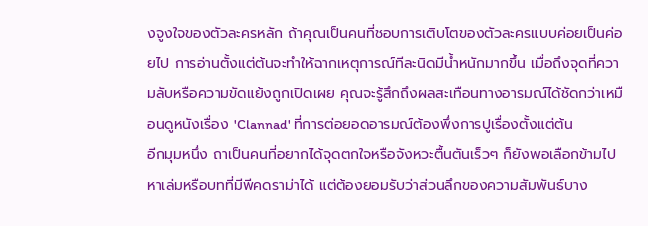งจูงใจของตัวละครหลัก ถ้าคุณเป็นคนที่ชอบการเติบโตของตัวละครแบบค่อยเป็นค่อยไป การอ่านตั้งแต่ต้นจะทำให้ฉากเหตุการณ์ทีละนิดมีน้ำหนักมากขึ้น เมื่อถึงจุดที่ความลับหรือความขัดแย้งถูกเปิดเผย คุณจะรู้สึกถึงผลสะเทือนทางอารมณ์ได้ชัดกว่าเหมือนดูหนังเรื่อง 'Clannad' ที่การต่อยอดอารมณ์ต้องพึ่งการปูเรื่องตั้งแต่ต้น
อีกมุมหนึ่ง ถาเป็นคนที่อยากได้จุดตกใจหรือจังหวะตื้นตันเร็วๆ ก็ยังพอเลือกข้ามไปหาเล่มหรือบทที่มีพีคดราม่าได้ แต่ต้องยอมรับว่าส่วนลึกของความสัมพันธ์บาง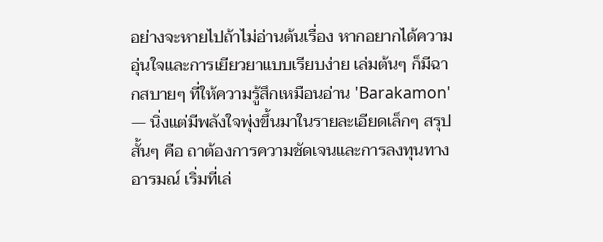อย่างจะหายไปถ้าไม่อ่านต้นเรื่อง หากอยากได้ความอุ่นใจและการเยียวยาแบบเรียบง่าย เล่มต้นๆ ก็มีฉากสบายๆ ที่ให้ความรู้สึกเหมือนอ่าน 'Barakamon' — นิ่งแต่มีพลังใจพุ่งขึ้นมาในรายละเอียดเล็กๆ สรุปสั้นๆ คือ ถาต้องการความชัดเจนและการลงทุนทางอารมณ์ เริ่มที่เล่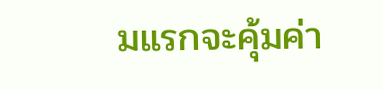มแรกจะคุ้มค่า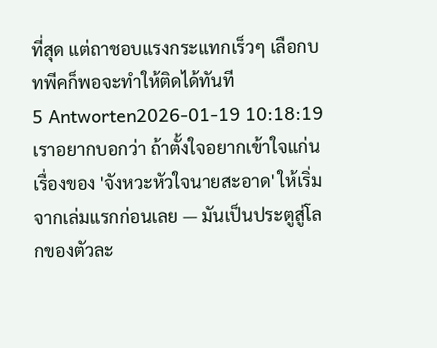ที่สุด แต่ถาชอบแรงกระแทกเร็วๆ เลือกบทพีคก็พอจะทำให้ติดได้ทันที
5 Antworten2026-01-19 10:18:19
เราอยากบอกว่า ถ้าตั้งใจอยากเข้าใจแก่นเรื่องของ 'จังหวะหัวใจนายสะอาด' ให้เริ่มจากเล่มแรกก่อนเลย — มันเป็นประตูสู่โลกของตัวละ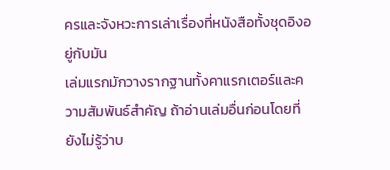ครและจังหวะการเล่าเรื่องที่หนังสือทั้งชุดอิงอยู่กับมัน
เล่มแรกมักวางรากฐานทั้งคาแรกเตอร์และความสัมพันธ์สำคัญ ถ้าอ่านเล่มอื่นก่อนโดยที่ยังไม่รู้ว่าบ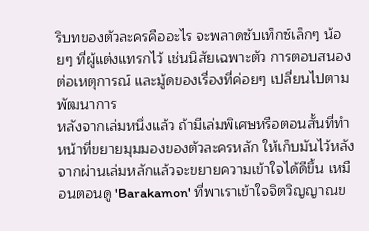ริบทของตัวละครคืออะไร จะพลาดซับเท็กซ์เล็กๆ น้อยๆ ที่ผู้แต่งแทรกไว้ เช่นนิสัยเฉพาะตัว การตอบสนองต่อเหตุการณ์ และมู้ดของเรื่องที่ค่อยๆ เปลี่ยนไปตามพัฒนาการ
หลังจากเล่มหนึ่งแล้ว ถ้ามีเล่มพิเศษหรือตอนสั้นที่ทำหน้าที่ขยายมุมมองของตัวละครหลัก ให้เก็บมันไว้หลังจากผ่านเล่มหลักแล้วจะขยายความเข้าใจได้ดีขึ้น เหมือนตอนดู 'Barakamon' ที่พาเราเข้าใจจิตวิญญาณข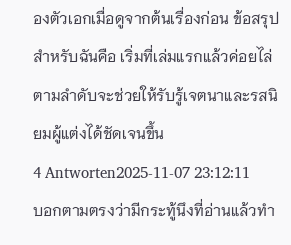องตัวเอกเมื่อดูจากต้นเรื่องก่อน ข้อสรุปสำหรับฉันคือ เริ่มที่เล่มแรกแล้วค่อยไล่ตามลำดับจะช่วยให้รับรู้เจตนาและรสนิยมผู้แต่งได้ชัดเจนขึ้น
4 Antworten2025-11-07 23:12:11
บอกตามตรงว่ามีกระทู้นึงที่อ่านแล้วทำ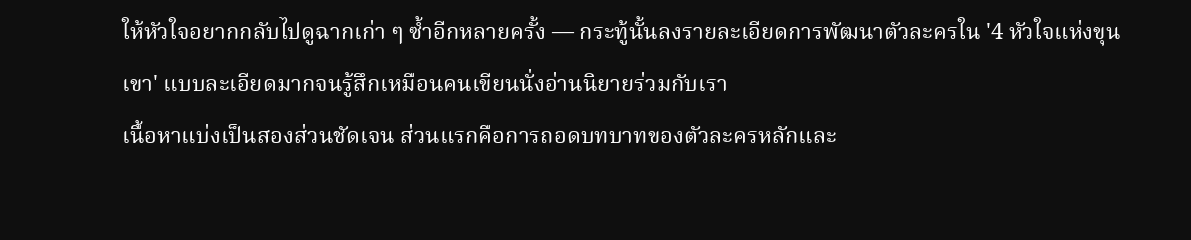ให้หัวใจอยากกลับไปดูฉากเก่า ๆ ซ้ำอีกหลายครั้ง — กระทู้นั้นลงรายละเอียดการพัฒนาตัวละครใน '4 หัวใจแห่งขุนเขา' แบบละเอียดมากจนรู้สึกเหมือนคนเขียนนั่งอ่านนิยายร่วมกับเรา
เนื้อหาแบ่งเป็นสองส่วนชัดเจน ส่วนแรกคือการถอดบทบาทของตัวละครหลักและ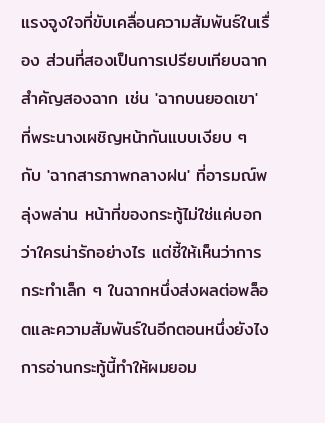แรงจูงใจที่ขับเคลื่อนความสัมพันธ์ในเรื่อง ส่วนที่สองเป็นการเปรียบเทียบฉากสำคัญสองฉาก เช่น 'ฉากบนยอดเขา' ที่พระนางเผชิญหน้ากันแบบเงียบ ๆ กับ 'ฉากสารภาพกลางฝน' ที่อารมณ์พลุ่งพล่าน หน้าที่ของกระทู้ไม่ใช่แค่บอกว่าใครน่ารักอย่างไร แต่ชี้ให้เห็นว่าการกระทำเล็ก ๆ ในฉากหนึ่งส่งผลต่อพล็อตและความสัมพันธ์ในอีกตอนหนึ่งยังไง
การอ่านกระทู้นี้ทำให้ผมยอม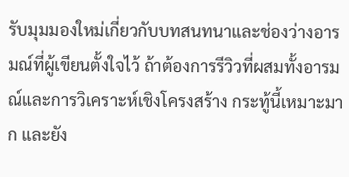รับมุมมองใหม่เกี่ยวกับบทสนทนาและช่องว่างอารมณ์ที่ผู้เขียนตั้งใจไว้ ถ้าต้องการรีวิวที่ผสมทั้งอารมณ์และการวิเคราะห์เชิงโครงสร้าง กระทู้นี้เหมาะมาก และยัง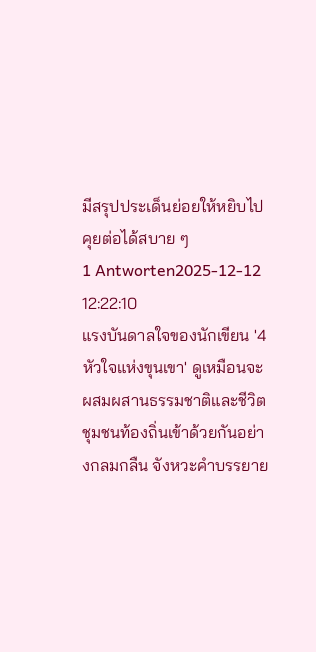มีสรุปประเด็นย่อยให้หยิบไปคุยต่อได้สบาย ๆ
1 Antworten2025-12-12 12:22:10
แรงบันดาลใจของนักเขียน '4 หัวใจแห่งขุนเขา' ดูเหมือนจะผสมผสานธรรมชาติและชีวิตชุมชนท้องถิ่นเข้าด้วยกันอย่างกลมกลืน จังหวะคำบรรยาย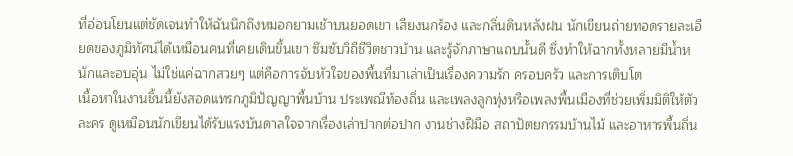ที่อ่อนโยนแต่ชัดเจนทำให้ฉันนึกถึงหมอกยามเช้าบนยอดเขา เสียงนกร้อง และกลิ่นดินหลังฝน นักเขียนถ่ายทอดรายละเอียดของภูมิทัศน์ได้เหมือนคนที่เคยเดินขึ้นเขา ซึมซับวิถีชีวิตชาวบ้าน และรู้จักภาษาแถบนั้นดี ซึ่งทำให้ฉากทั้งหลายมีน้ำหนักและอบอุ่น ไม่ใช่แค่ฉากสวยๆ แต่คือการจับหัวใจของพื้นที่มาเล่าเป็นเรื่องความรัก ครอบครัว และการเติบโต
เนื้อหาในงานชิ้นนี้ยังสอดแทรกภูมิปัญญาพื้นบ้าน ประเพณีท้องถิ่น และเพลงลูกทุ่งหรือเพลงพื้นเมืองที่ช่วยเพิ่มมิติให้ตัวละคร ดูเหมือนนักเขียนได้รับแรงบันดาลใจจากเรื่องเล่าปากต่อปาก งานช่างฝีมือ สถาปัตยกรรมบ้านไม้ และอาหารพื้นถิ่น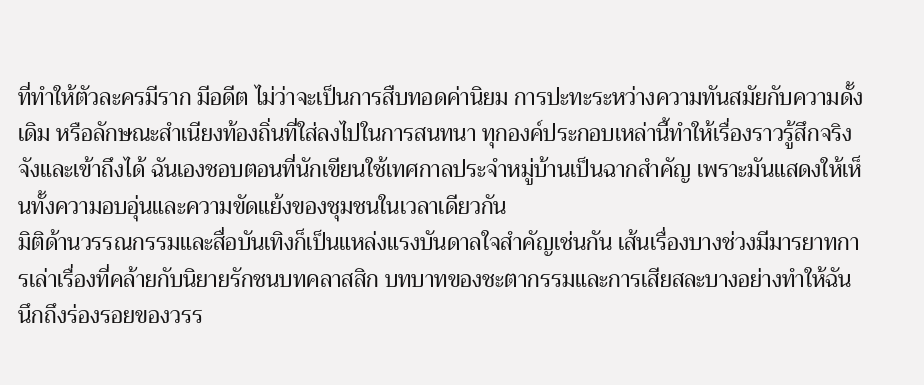ที่ทำให้ตัวละครมีราก มีอดีต ไม่ว่าจะเป็นการสืบทอดค่านิยม การปะทะระหว่างความทันสมัยกับความดั้งเดิม หรือลักษณะสำเนียงท้องถิ่นที่ใส่ลงไปในการสนทนา ทุกองค์ประกอบเหล่านี้ทำให้เรื่องราวรู้สึกจริงจังและเข้าถึงได้ ฉันเองชอบตอนที่นักเขียนใช้เทศกาลประจำหมู่บ้านเป็นฉากสำคัญ เพราะมันแสดงให้เห็นทั้งความอบอุ่นและความขัดแย้งของชุมชนในเวลาเดียวกัน
มิติด้านวรรณกรรมและสื่อบันเทิงก็เป็นแหล่งแรงบันดาลใจสำคัญเช่นกัน เส้นเรื่องบางช่วงมีมารยาทการเล่าเรื่องที่คล้ายกับนิยายรักชนบทคลาสสิก บทบาทของชะตากรรมและการเสียสละบางอย่างทำให้ฉันนึกถึงร่องรอยของวรร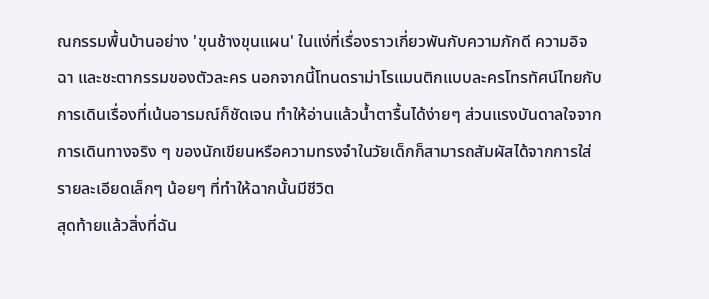ณกรรมพื้นบ้านอย่าง 'ขุนช้างขุนแผน' ในแง่ที่เรื่องราวเกี่ยวพันกับความภักดี ความอิจฉา และชะตากรรมของตัวละคร นอกจากนี้โทนดราม่าโรแมนติกแบบละครโทรทัศน์ไทยกับการเดินเรื่องที่เน้นอารมณ์ก็ชัดเจน ทำให้อ่านแล้วน้ำตารื้นได้ง่ายๆ ส่วนแรงบันดาลใจจากการเดินทางจริง ๆ ของนักเขียนหรือความทรงจำในวัยเด็กก็สามารถสัมผัสได้จากการใส่รายละเอียดเล็กๆ น้อยๆ ที่ทำให้ฉากนั้นมีชีวิต
สุดท้ายแล้วสิ่งที่ฉัน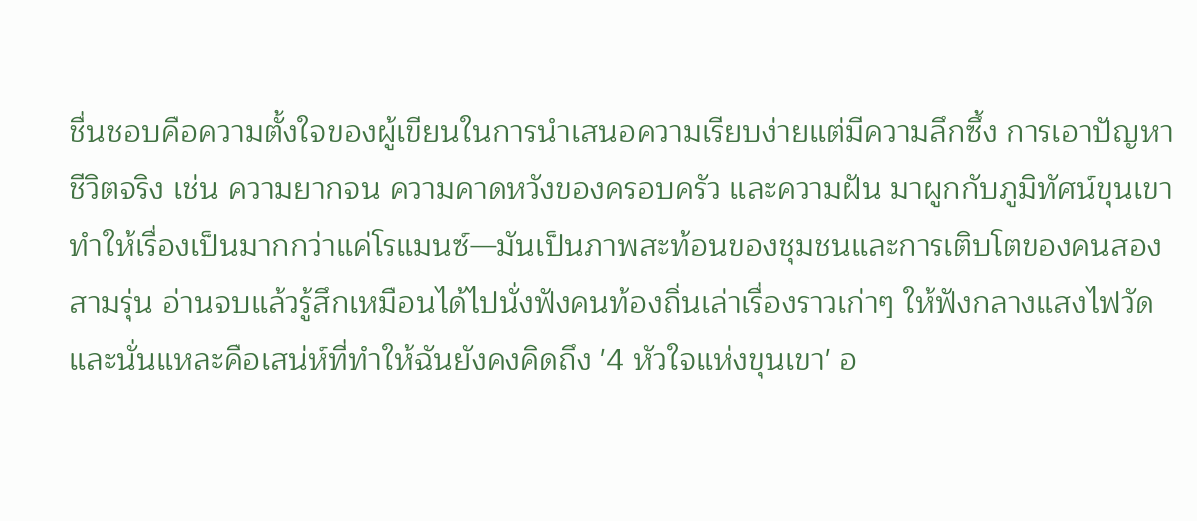ชื่นชอบคือความตั้งใจของผู้เขียนในการนำเสนอความเรียบง่ายแต่มีความลึกซึ้ง การเอาปัญหาชีวิตจริง เช่น ความยากจน ความคาดหวังของครอบครัว และความฝัน มาผูกกับภูมิทัศน์ขุนเขา ทำให้เรื่องเป็นมากกว่าแค่โรแมนซ์—มันเป็นภาพสะท้อนของชุมชนและการเติบโตของคนสองสามรุ่น อ่านจบแล้วรู้สึกเหมือนได้ไปนั่งฟังคนท้องถิ่นเล่าเรื่องราวเก่าๆ ให้ฟังกลางแสงไฟวัด และนั่นแหละคือเสน่ห์ที่ทำให้ฉันยังคงคิดถึง '4 หัวใจแห่งขุนเขา' อ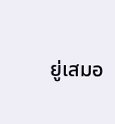ยู่เสมอ